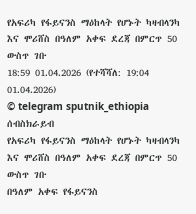የአፍሪካ የፋይናንስ ማዕከላት የሆኑት ካዛብላንካ እና ሞሪሸስ በዓለም አቀፍ ደረጃ በምርጥ 50 ውስጥ ገቡ
18:59 01.04.2026 (የተሻሻለ: 19:04 01.04.2026)
© telegram sputnik_ethiopia
ሰብስክራይብ
የአፍሪካ የፋይናንስ ማዕከላት የሆኑት ካዛብላንካ እና ሞሪሸስ በዓለም አቀፍ ደረጃ በምርጥ 50 ውስጥ ገቡ
በዓለም አቀፍ የፋይናንስ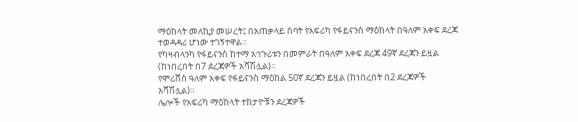ማዕከላት መለኪያ መሠረት፤ በአጠቃላይ ሰባት የአፍሪካ የፋይናንስ ማዕከላት በዓለም አቀፍ ደረጃ ተወዳዳሪ ሆነው ተገኝተዋል።
የካዛብላንካ የፋይናንስ ከተማ አኅጉሪቱን በመምራት በዓለም አቀፍ ደረጃ 49ኛ ደረጃን ይዟል (ከነበረበት በ7 ደረጃዎች አሻሽሏል)።
የሞሪሸስ ዓለም አቀፍ የፋይናንስ ማዕከል 50ኛ ደረጃን ይዟል (ከነበረበት በ2 ደረጃዎች አሻሽሏል)።
ሌሎች የአፍሪካ ማዕከላት ተከታዮቹን ደረጃዎች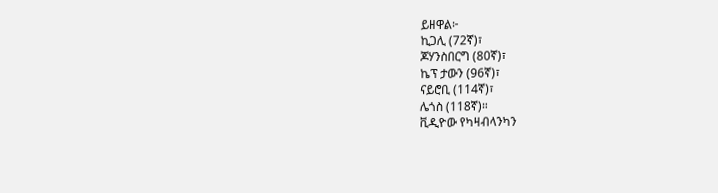ይዘዋል፦
ኪጋሊ (72ኛ)፣
ጆሃንስበርግ (80ኛ)፣
ኬፕ ታውን (96ኛ)፣
ናይሮቢ (114ኛ)፣
ሌጎስ (118ኛ)።
ቪዲዮው የካዛብላንካን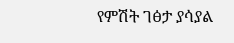የምሽት ገፅታ ያሳያል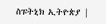ስፑትኒክ ኢትዮጵያ |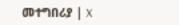መተግበሪያ | X